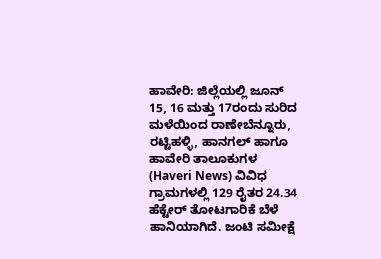ಹಾವೇರಿ: ಜಿಲ್ಲೆಯಲ್ಲಿ ಜೂನ್ 15, 16 ಮತ್ತು 17ರಂದು ಸುರಿದ ಮಳೆಯಿಂದ ರಾಣೇಬೆನ್ನೂರು, ರಟ್ಟಿಹಳ್ಳಿ, ಹಾನಗಲ್ ಹಾಗೂ ಹಾವೇರಿ ತಾಲೂಕುಗಳ (Haveri News) ವಿವಿಧ ಗ್ರಾಮಗಳಲ್ಲಿ 129 ರೈತರ 24.34 ಹೆಕ್ಟೇರ್ ತೋಟಗಾರಿಕೆ ಬೆಳೆ ಹಾನಿಯಾಗಿದೆ. ಜಂಟಿ ಸಮೀಕ್ಷೆ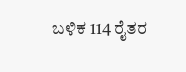ಬಳಿಕ 114 ರೈತರ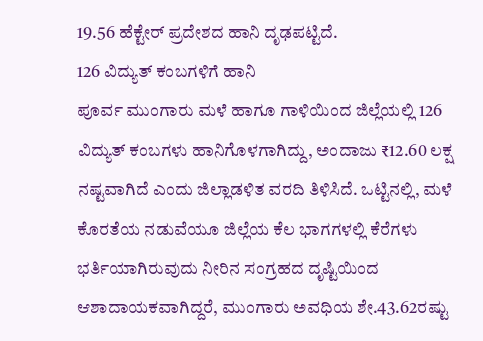19.56 ಹೆಕ್ಟೇರ್ ಪ್ರದೇಶದ ಹಾನಿ ದೃಢಪಟ್ಟಿದೆ.
126 ವಿದ್ಯುತ್ ಕಂಬಗಳಿಗೆ ಹಾನಿ
ಪೂರ್ವ ಮುಂಗಾರು ಮಳೆ ಹಾಗೂ ಗಾಳಿಯಿಂದ ಜಿಲ್ಲೆಯಲ್ಲಿ 126 ವಿದ್ಯುತ್ ಕಂಬಗಳು ಹಾನಿಗೊಳಗಾಗಿದ್ದು, ಅಂದಾಜು ₹12.60 ಲಕ್ಷ ನಷ್ಟವಾಗಿದೆ ಎಂದು ಜಿಲ್ಲಾಡಳಿತ ವರದಿ ತಿಳಿಸಿದೆ. ಒಟ್ಟಿನಲ್ಲಿ, ಮಳೆ ಕೊರತೆಯ ನಡುವೆಯೂ ಜಿಲ್ಲೆಯ ಕೆಲ ಭಾಗಗಳಲ್ಲಿ ಕೆರೆಗಳು ಭರ್ತಿಯಾಗಿರುವುದು ನೀರಿನ ಸಂಗ್ರಹದ ದೃಷ್ಟಿಯಿಂದ ಆಶಾದಾಯಕವಾಗಿದ್ದರೆ, ಮುಂಗಾರು ಅವಧಿಯ ಶೇ.43.62ರಷ್ಟು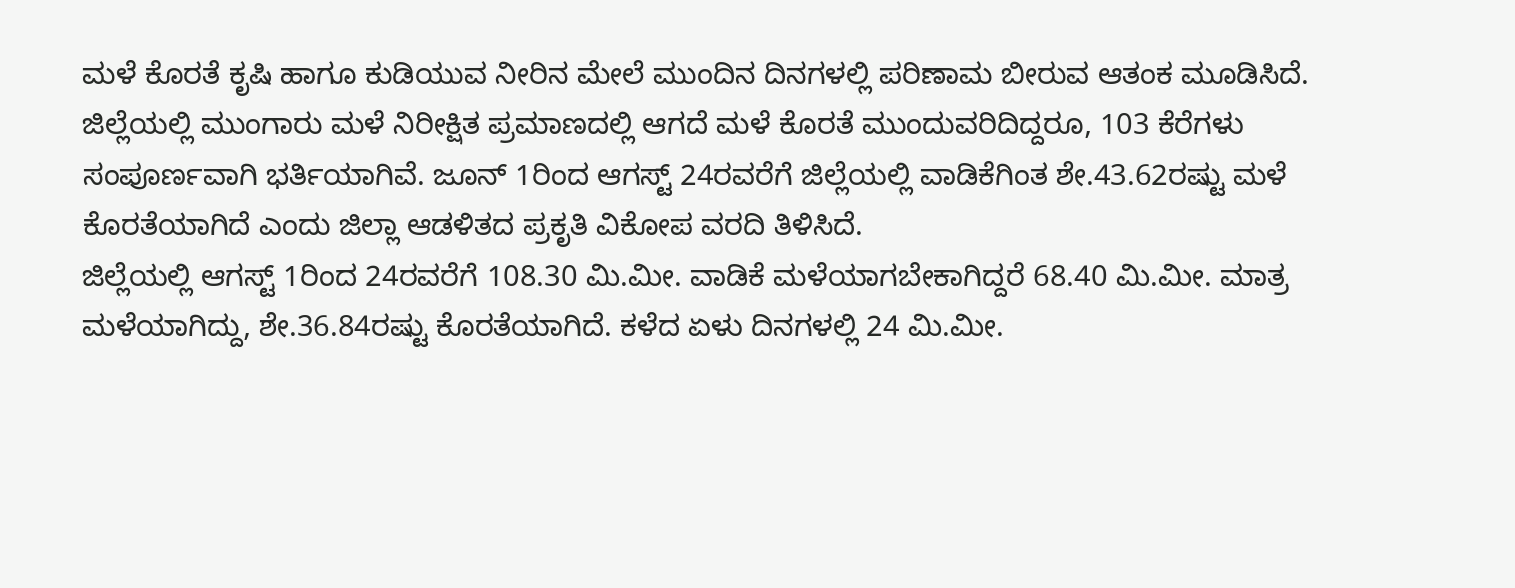ಮಳೆ ಕೊರತೆ ಕೃಷಿ ಹಾಗೂ ಕುಡಿಯುವ ನೀರಿನ ಮೇಲೆ ಮುಂದಿನ ದಿನಗಳಲ್ಲಿ ಪರಿಣಾಮ ಬೀರುವ ಆತಂಕ ಮೂಡಿಸಿದೆ.
ಜಿಲ್ಲೆಯಲ್ಲಿ ಮುಂಗಾರು ಮಳೆ ನಿರೀಕ್ಷಿತ ಪ್ರಮಾಣದಲ್ಲಿ ಆಗದೆ ಮಳೆ ಕೊರತೆ ಮುಂದುವರಿದಿದ್ದರೂ, 103 ಕೆರೆಗಳು ಸಂಪೂರ್ಣವಾಗಿ ಭರ್ತಿಯಾಗಿವೆ. ಜೂನ್ 1ರಿಂದ ಆಗಸ್ಟ್ 24ರವರೆಗೆ ಜಿಲ್ಲೆಯಲ್ಲಿ ವಾಡಿಕೆಗಿಂತ ಶೇ.43.62ರಷ್ಟು ಮಳೆ ಕೊರತೆಯಾಗಿದೆ ಎಂದು ಜಿಲ್ಲಾ ಆಡಳಿತದ ಪ್ರಕೃತಿ ವಿಕೋಪ ವರದಿ ತಿಳಿಸಿದೆ.
ಜಿಲ್ಲೆಯಲ್ಲಿ ಆಗಸ್ಟ್ 1ರಿಂದ 24ರವರೆಗೆ 108.30 ಮಿ.ಮೀ. ವಾಡಿಕೆ ಮಳೆಯಾಗಬೇಕಾಗಿದ್ದರೆ 68.40 ಮಿ.ಮೀ. ಮಾತ್ರ ಮಳೆಯಾಗಿದ್ದು, ಶೇ.36.84ರಷ್ಟು ಕೊರತೆಯಾಗಿದೆ. ಕಳೆದ ಏಳು ದಿನಗಳಲ್ಲಿ 24 ಮಿ.ಮೀ.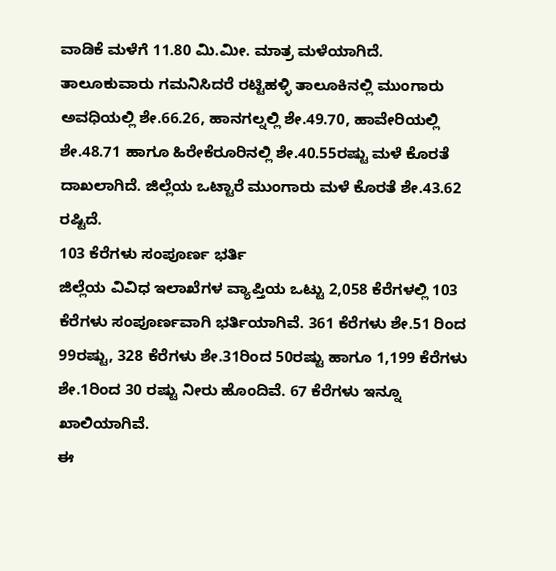ವಾಡಿಕೆ ಮಳೆಗೆ 11.80 ಮಿ.ಮೀ. ಮಾತ್ರ ಮಳೆಯಾಗಿದೆ.
ತಾಲೂಕುವಾರು ಗಮನಿಸಿದರೆ ರಟ್ಟಿಹಳ್ಳಿ ತಾಲೂಕಿನಲ್ಲಿ ಮುಂಗಾರು ಅವಧಿಯಲ್ಲಿ ಶೇ.66.26, ಹಾನಗಲ್ನಲ್ಲಿ ಶೇ.49.70, ಹಾವೇರಿಯಲ್ಲಿ ಶೇ.48.71 ಹಾಗೂ ಹಿರೇಕೆರೂರಿನಲ್ಲಿ ಶೇ.40.55ರಷ್ಟು ಮಳೆ ಕೊರತೆ ದಾಖಲಾಗಿದೆ. ಜಿಲ್ಲೆಯ ಒಟ್ಟಾರೆ ಮುಂಗಾರು ಮಳೆ ಕೊರತೆ ಶೇ.43.62 ರಷ್ಟಿದೆ.
103 ಕೆರೆಗಳು ಸಂಪೂರ್ಣ ಭರ್ತಿ
ಜಿಲ್ಲೆಯ ವಿವಿಧ ಇಲಾಖೆಗಳ ವ್ಯಾಪ್ತಿಯ ಒಟ್ಟು 2,058 ಕೆರೆಗಳಲ್ಲಿ 103 ಕೆರೆಗಳು ಸಂಪೂರ್ಣವಾಗಿ ಭರ್ತಿಯಾಗಿವೆ. 361 ಕೆರೆಗಳು ಶೇ.51 ರಿಂದ 99ರಷ್ಟು, 328 ಕೆರೆಗಳು ಶೇ.31ರಿಂದ 50ರಷ್ಟು ಹಾಗೂ 1,199 ಕೆರೆಗಳು ಶೇ.1ರಿಂದ 30 ರಷ್ಟು ನೀರು ಹೊಂದಿವೆ. 67 ಕೆರೆಗಳು ಇನ್ನೂ ಖಾಲಿಯಾಗಿವೆ.
ಈ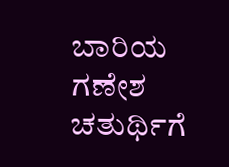ಬಾರಿಯ ಗಣೇಶ ಚತುರ್ಥಿಗೆ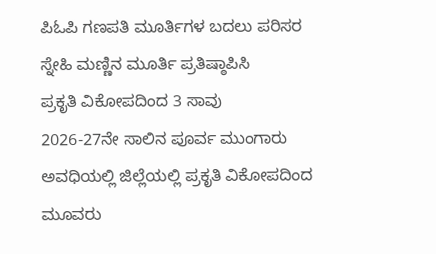ಪಿಓಪಿ ಗಣಪತಿ ಮೂರ್ತಿಗಳ ಬದಲು ಪರಿಸರ ಸ್ನೇಹಿ ಮಣ್ಣಿನ ಮೂರ್ತಿ ಪ್ರತಿಷ್ಠಾಪಿಸಿ
ಪ್ರಕೃತಿ ವಿಕೋಪದಿಂದ 3 ಸಾವು
2026-27ನೇ ಸಾಲಿನ ಪೂರ್ವ ಮುಂಗಾರು ಅವಧಿಯಲ್ಲಿ ಜಿಲ್ಲೆಯಲ್ಲಿ ಪ್ರಕೃತಿ ವಿಕೋಪದಿಂದ ಮೂವರು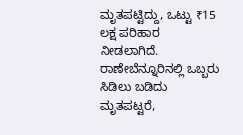ಮೃತಪಟ್ಟಿದ್ದು, ಒಟ್ಟು ₹15 ಲಕ್ಷ ಪರಿಹಾರ ನೀಡಲಾಗಿದೆ. ರಾಣೇಬೆನ್ನೂರಿನಲ್ಲಿ ಒಬ್ಬರು ಸಿಡಿಲು ಬಡಿದು ಮೃತಪಟ್ಟರೆ,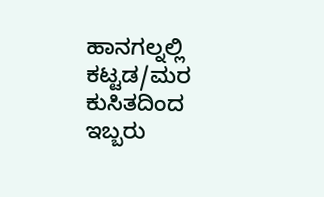ಹಾನಗಲ್ನಲ್ಲಿ ಕಟ್ಟಡ/ಮರ ಕುಸಿತದಿಂದ ಇಬ್ಬರು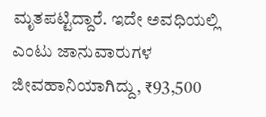ಮೃತಪಟ್ಟಿದ್ದಾರೆ. ಇದೇ ಅವಧಿಯಲ್ಲಿ ಎಂಟು ಜಾನುವಾರುಗಳ ಜೀವಹಾನಿಯಾಗಿದ್ದು, ₹93,500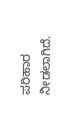ಪರಿಹಾರ ನೀಡಲಾಗಿದೆ.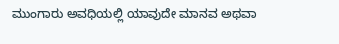ಮುಂಗಾರು ಅವಧಿಯಲ್ಲಿ ಯಾವುದೇ ಮಾನವ ಅಥವಾ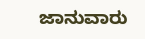ಜಾನುವಾರು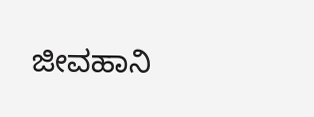ಜೀವಹಾನಿ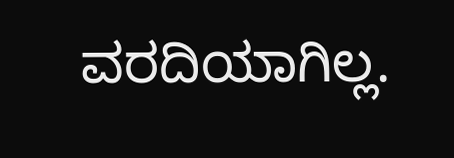ವರದಿಯಾಗಿಲ್ಲ.